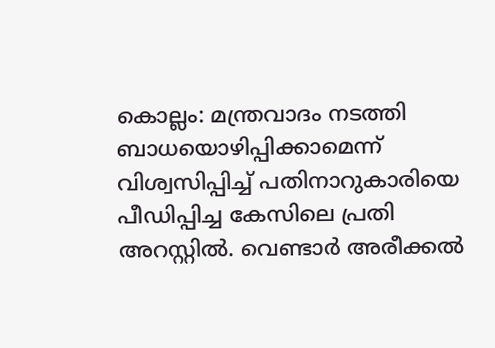കൊല്ലം: മന്ത്രവാദം നടത്തി ബാധയൊഴിപ്പിക്കാമെന്ന് വിശ്വസിപ്പിച്ച് പതിനാറുകാരിയെ പീഡിപ്പിച്ച കേസിലെ പ്രതി അറസ്റ്റിൽ. വെണ്ടാർ അരീക്കൽ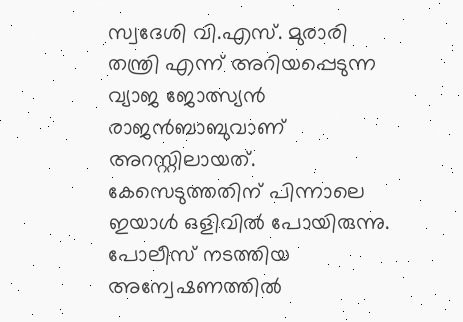സ്വദേശി വി.എസ്. മുരാരി തന്ത്രി എന്ന് അറിയപ്പെടുന്ന വ്യാജ ജോത്സ്യൻ രാജൻബാബുവാണ് അറസ്റ്റിലായത്. കേസെടുത്തതിന് പിന്നാലെ ഇയാൾ ഒളിവിൽ പോയിരുന്നു. പോലീസ് നടത്തിയ അന്വേഷണത്തിൽ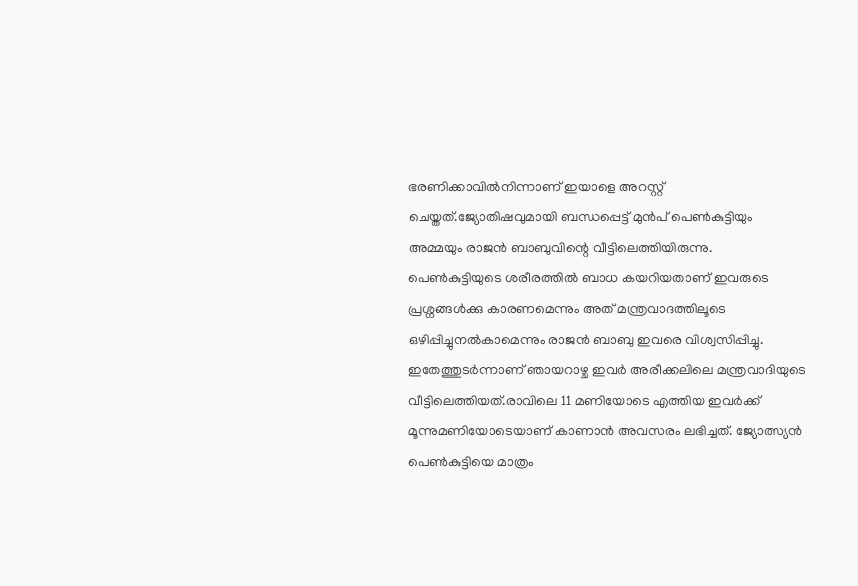ഭരണിക്കാവിൽനിന്നാണ് ഇയാളെ അറസ്റ്റ് ചെയ്തത്.ജ്യോതിഷവുമായി ബന്ധപ്പെട്ട് മുൻപ് പെൺകുട്ടിയും അമ്മയും രാജൻ ബാബുവിന്റെ വീട്ടിലെത്തിയിരുന്നു. പെൺകുട്ടിയുടെ ശരീരത്തിൽ ബാധ കയറിയതാണ് ഇവരുടെ പ്രശ്നങ്ങൾക്കു കാരണമെന്നും അത് മന്ത്രവാദത്തിലൂടെ ഒഴിപ്പിച്ചുനൽകാമെന്നും രാജൻ ബാബു ഇവരെ വിശ്വസിപ്പിച്ചു. ഇതേത്തുടർന്നാണ് ഞായറാഴ്ച ഇവർ അരീക്കലിലെ മന്ത്രവാദിയുടെ വീട്ടിലെത്തിയത്.രാവിലെ 11 മണിയോടെ എത്തിയ ഇവർക്ക് മൂന്നുമണിയോടെയാണ് കാണാൻ അവസരം ലഭിച്ചത്. ജ്യോത്സ്യൻ പെൺകുട്ടിയെ മാത്രം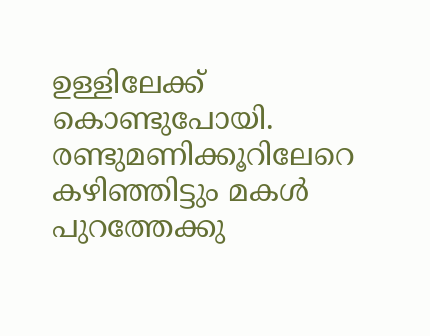ഉള്ളിലേക്ക് കൊണ്ടുപോയി. രണ്ടുമണിക്കൂറിലേറെ കഴിഞ്ഞിട്ടും മകൾ പുറത്തേക്കു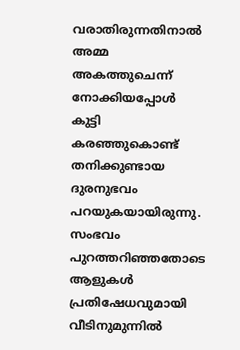വരാതിരുന്നതിനാൽ അമ്മ അകത്തുചെന്ന് നോക്കിയപ്പോൾ കുട്ടി കരഞ്ഞുകൊണ്ട് തനിക്കുണ്ടായ ദുരനുഭവം പറയുകയായിരുന്നു. സംഭവം പുറത്തറിഞ്ഞതോടെ ആളുകൾ പ്രതിഷേധവുമായി വീടിനുമുന്നിൽ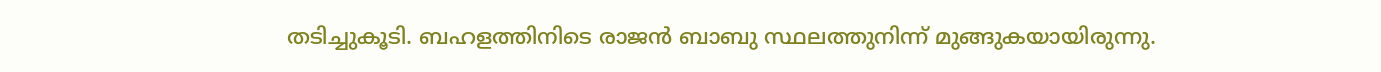തടിച്ചുകൂടി. ബഹളത്തിനിടെ രാജൻ ബാബു സ്ഥലത്തുനിന്ന് മുങ്ങുകയായിരുന്നു.